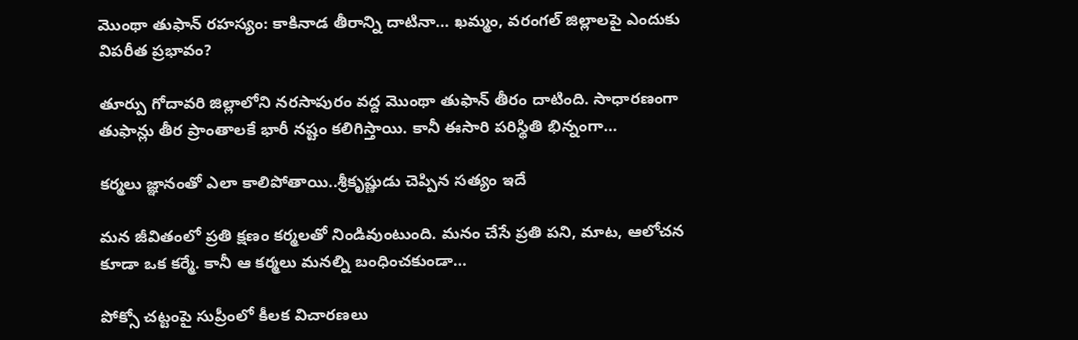మొంథా తుఫాన్‌ రహస్యం: కాకినాడ తీరాన్ని దాటినా… ఖమ్మం, వరంగల్‌ జిల్లాలపై ఎందుకు విపరీత ప్రభావం?

తూర్పు గోదావరి జిల్లాలోని నరసాపురం వద్ద మొంథా తుఫాన్‌ తీరం దాటింది. సాధారణంగా తుఫాన్లు తీర ప్రాంతాలకే భారీ నష్టం కలిగిస్తాయి. కానీ ఈసారి పరిస్థితి భిన్నంగా…

కర్మలు జ్ఞానంతో ఎలా కాలిపోతాయి..శ్రీకృష్ణుడు చెప్పిన సత్యం ఇదే

మన జీవితంలో ప్రతి క్షణం కర్మలతో నిండివుంటుంది. మనం చేసే ప్రతి పని, మాట, ఆలోచన కూడా ఒక కర్మే. కానీ ఆ కర్మలు మనల్ని బంధించకుండా…

పోక్సో చట్టంపై సుప్రీంలో కీలక విచారణలు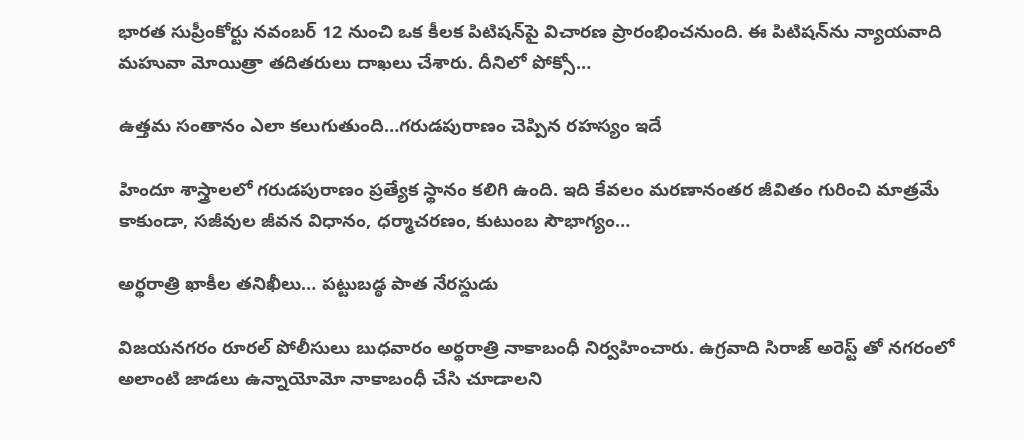భారత సుప్రీంకోర్టు నవంబర్‌ 12 నుంచి ఒక కీలక పిటిషన్‌పై విచారణ ప్రారంభించనుంది. ఈ పిటిషన్‌ను న్యాయవాది మహువా మోయిత్రా తదితరులు దాఖలు చేశారు. దీనిలో పోక్సో…

ఉత్తమ సంతానం ఎలా కలుగుతుంది…గరుడపురాణం చెప్పిన రహస్యం ఇదే

హిందూ శాస్త్రాలలో గరుడపురాణం ప్రత్యేక స్థానం కలిగి ఉంది. ఇది కేవలం మరణానంతర జీవితం గురించి మాత్రమే కాకుండా, సజీవుల జీవన విధానం, ధర్మాచరణం, కుటుంబ సౌభాగ్యం…

అర్థరాత్రి ఖాకీల తనిఖీలు… పట్టుబడ్ఠ పాత నేరస్దుడు

విజయనగరం రూరల్ పోలీసులు బుధవారం అర్థరాత్రి నాకాబంధీ నిర్వహించారు. ఉగ్రవాది సిరాజ్ అరెస్ట్ తో నగరంలో అలాంటి జాడలు ఉన్నాయోమో నాకాబంధీ చేసి చూడాలని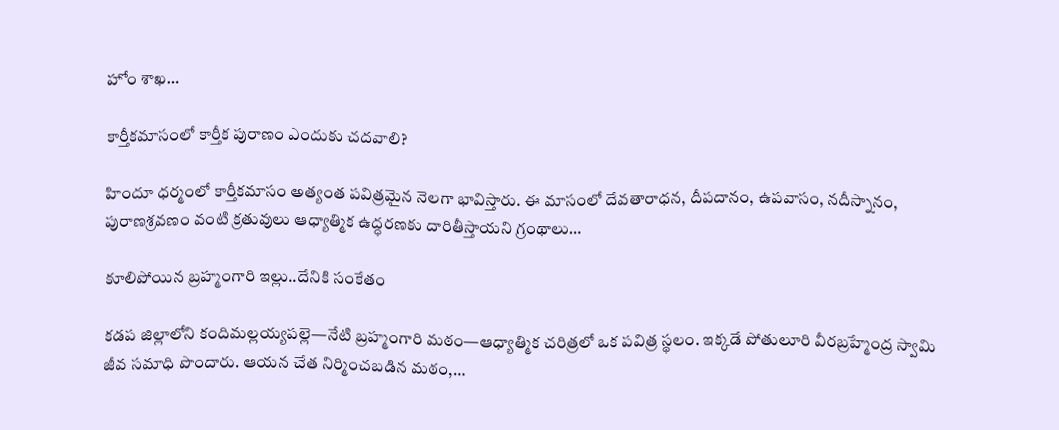హోం శాఖ…

కార్తీకమాసంలో కార్తీక పురాణం ఎందుకు చదవాలి?

హిందూ ధర్మంలో కార్తీకమాసం అత్యంత పవిత్రమైన నెలగా భావిస్తారు. ఈ మాసంలో దేవతారాధన, దీపదానం, ఉపవాసం, నదీస్నానం, పురాణశ్రవణం వంటి క్రతువులు ఆధ్యాత్మిక ఉద్ధరణకు దారితీస్తాయని గ్రంథాలు…

కూలిపోయిన బ్రహ్మంగారి ఇల్లు..దేనికి సంకేతం

కడప జిల్లాలోని కందిమల్లయ్యపల్లె—నేటి బ్రహ్మంగారి మఠం—ఆధ్యాత్మిక చరిత్రలో ఒక పవిత్ర స్థలం. ఇక్కడే పోతులూరి వీరబ్రహ్మేంద్ర స్వామి జీవ సమాధి పొందారు. ఆయన చేత నిర్మించబడిన మఠం,…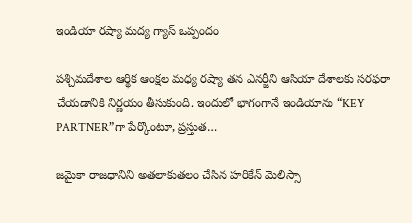ఇండియా రష్యా మద్య గ్యాస్‌ ఒప్పందం

పశ్చిమదేశాల ఆర్థిక ఆంక్షల మధ్య రష్యా తన ఎనర్జీని ఆసియా దేశాలకు సరఫరా చేయడానికి నిర్ణయం తీసుకుంది. ఇందులో భాగంగానే ఇండియాను “KEY PARTNER”గా పేర్కొంటూ, ప్రస్తుత…

జమైకా రాజధానిని అతలాకుతలం చేసిన హరికేన్ మెలిస్సా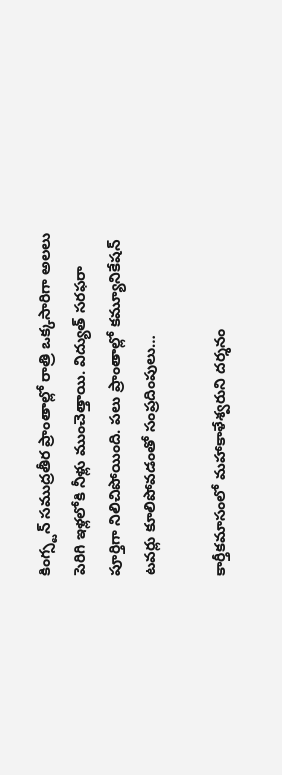కింగ్స్టన్ సముద్రతీర ప్రాంతాల్లో రాత్రి ఒక్కసారిగా అలలు పెరిగి ఇళ్లలోకి నీళ్లు ముంచెత్తాయి. విద్యుత్ సరఫరా పూర్తిగా నిలిచిపోయింది. పలు ప్రాంతాల్లో కమ్యూనికేషన్ టవర్లు కూలిపోవడంతో సంప్రదింపులు…

కార్తీకమాసంలో మహాకాళేశ్వరుని దర్శనం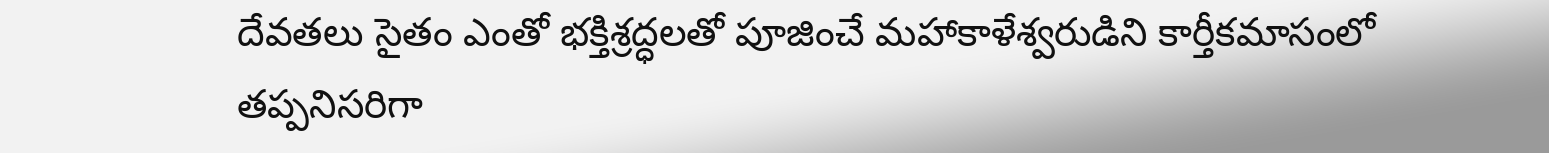దేవతలు సైతం ఎంతో భక్తిశ్రద్ధలతో పూజించే మహాకాళేశ్వరుడిని కార్తీకమాసంలో తప్పనిసరిగా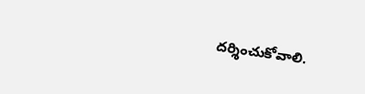దర్శించుకోవాలి.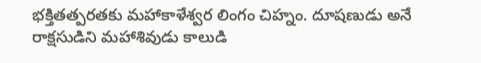భక్తితత్పరతకు మహాకాళేశ్వర లింగం చిహ్నం. దూషణుడు అనే రాక్షసుడిని మహాశివుడు కాలుడి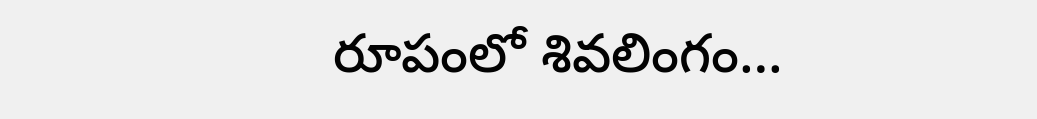రూపంలో శివలింగం…